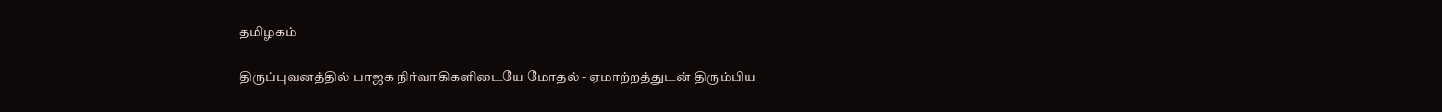தமிழகம்

திருப்புவனத்தில் பாஜக நிர்வாகிகளிடையே மோதல் - ஏமாற்றத்துடன் திரும்பிய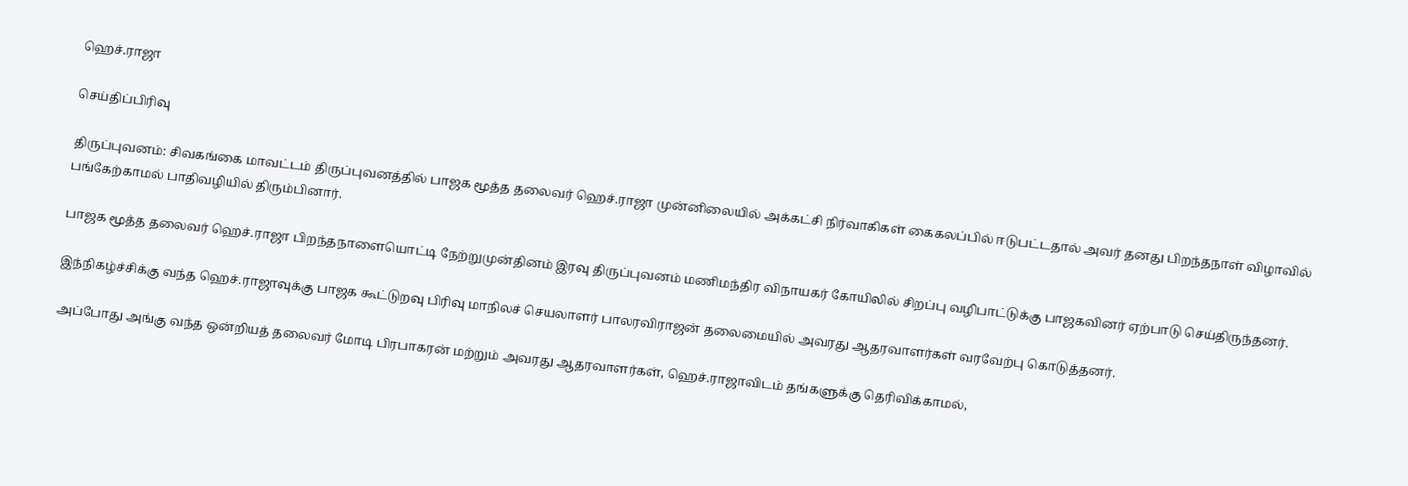ஹெச்.ராஜா

செய்திப்பிரிவு

திருப்புவனம்: சிவகங்கை மாவட்டம் திருப்புவனத்தில் பாஜக மூத்த தலைவர் ஹெச்.ராஜா முன்னிலையில் அக்கட்சி நிர்வாகிகள் கைகலப்பில் ஈடுபட்டதால் அவர் தனது பிறந்தநாள் விழாவில் பங்கேற்காமல் பாதிவழியில் திரும்பினார்.

பாஜக மூத்த தலைவர் ஹெச்.ராஜா பிறந்தநாளையொட்டி நேற்றுமுன்தினம் இரவு திருப்புவனம் மணிமந்திர விநாயகர் கோயிலில் சிறப்பு வழிபாட்டுக்கு பாஜகவினர் ஏற்பாடு செய்திருந்தனர்.

இந்நிகழ்ச்சிக்கு வந்த ஹெச்.ராஜாவுக்கு பாஜக கூட்டுறவு பிரிவு மாநிலச் செயலாளர் பாலரவிராஜன் தலைமையில் அவரது ஆதரவாளர்கள் வரவேற்பு கொடுத்தனர்.

அப்போது அங்கு வந்த ஒன்றியத் தலைவர் மோடி பிரபாகரன் மற்றும் அவரது ஆதரவாளர்கள், ஹெச்.ராஜாவிடம் தங்களுக்கு தெரிவிக்காமல்,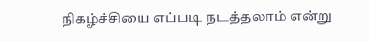நிகழ்ச்சியை எப்படி நடத்தலாம் என்று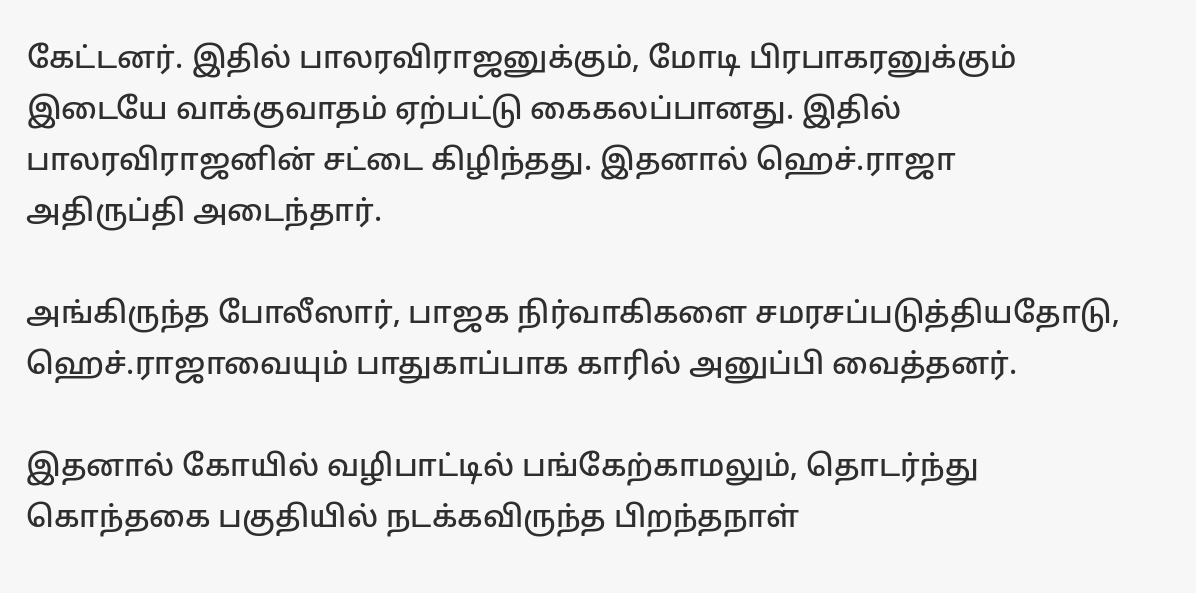கேட்டனர். இதில் பாலரவிராஜனுக்கும், மோடி பிரபாகரனுக்கும் இடையே வாக்குவாதம் ஏற்பட்டு கைகலப்பானது. இதில் பாலரவிராஜனின் சட்டை கிழிந்தது. இதனால் ஹெச்.ராஜா அதிருப்தி அடைந்தார்.

அங்கிருந்த போலீஸார், பாஜக நிர்வாகிகளை சமரசப்படுத்தியதோடு, ஹெச்.ராஜாவையும் பாதுகாப்பாக காரில் அனுப்பி வைத்தனர்.

இதனால் கோயில் வழிபாட்டில் பங்கேற்காமலும், தொடர்ந்து கொந்தகை பகுதியில் நடக்கவிருந்த பிறந்தநாள்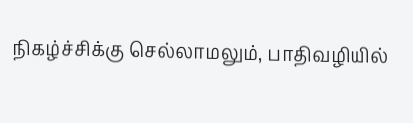நிகழ்ச்சிக்கு செல்லாமலும், பாதிவழியில்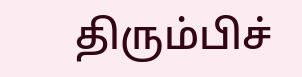திரும்பிச்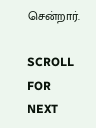சென்றார்.

SCROLL FOR NEXT